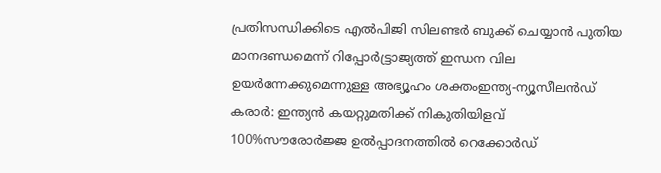പ്രതിസന്ധിക്കിടെ എൽപിജി സിലണ്ടർ ബുക്ക് ചെയ്യാൻ പുതിയ മാനദണ്ഡമെന്ന് റിപ്പോര്‍ട്ട്രാജ്യത്ത് ഇന്ധന വില ഉയർന്നേക്കുമെന്നുള്ള അഭ്യൂഹം ശക്തംഇന്ത്യ-ന്യൂസീലൻഡ് കരാർ: ഇന്ത്യൻ കയറ്റുമതിക്ക് നികുതിയിളവ് 100%സൗരോർജ്ജ ഉൽപ്പാദനത്തിൽ റെക്കോർഡ്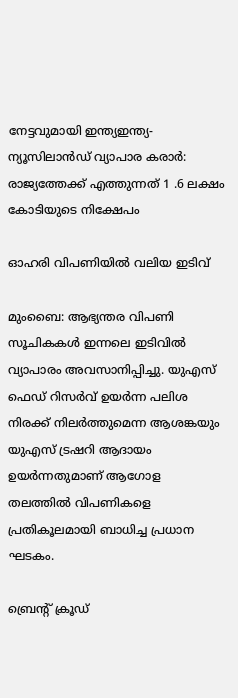നേട്ടവുമായി ഇന്ത്യഇന്ത്യ-ന്യൂസിലാൻഡ് വ്യാപാര കരാർ: രാജ്യത്തേക്ക് എത്തുന്നത് 1 .6 ലക്ഷം കോടിയുടെ നിക്ഷേപം

ഓഹരി വിപണിയിൽ വലിയ ഇടിവ്

മുംബൈ: ആഭ്യന്തര വിപണി സൂചികകള്‍ ഇന്നലെ ഇടിവില്‍ വ്യാപാരം അവസാനിപ്പിച്ചു. യുഎസ് ഫെഡ് റിസര്‍വ് ഉയര്‍ന്ന പലിശ നിരക്ക് നിലര്‍ത്തുമെന്ന ആശങ്കയും യുഎസ് ട്രഷറി ആദായം ഉയര്‍ന്നതുമാണ് ആഗോള തലത്തില്‍ വിപണികളെ പ്രതികൂലമായി ബാധിച്ച പ്രധാന ഘടകം.

ബ്രെന്റ് ക്രൂഡ്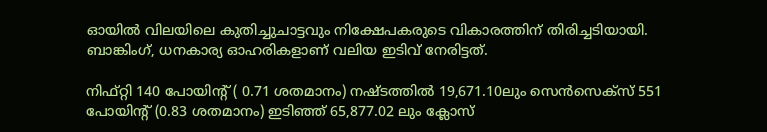ഓയിൽ വിലയിലെ കുതിച്ചുചാട്ടവും നിക്ഷേപകരുടെ വികാരത്തിന് തിരിച്ചടിയായി. ബാങ്കിംഗ്, ധനകാര്യ ഓഹരികളാണ് വലിയ ഇടിവ് നേരിട്ടത്.

നിഫ്റ്റി 140 പോയിന്‍റ് ( 0.71 ശതമാനം) നഷ്ടത്തിൽ 19,671.10ലും സെൻസെക്സ് 551 പോയിന്‍റ് (0.83 ശതമാനം) ഇടിഞ്ഞ് 65,877.02 ലും ക്ലോസ്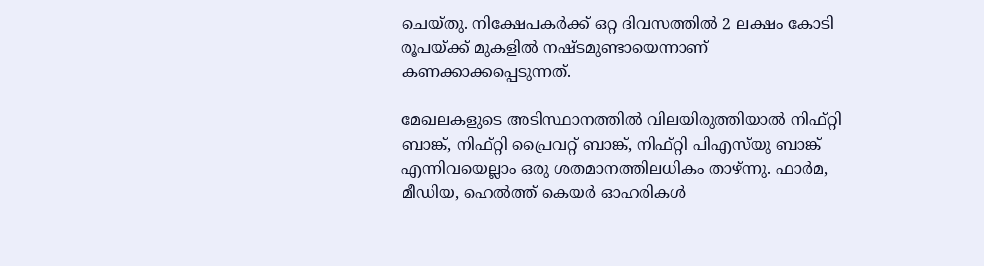ചെയ്തു. നിക്ഷേപകര്‍ക്ക് ഒറ്റ ദിവസത്തില്‍ 2 ലക്ഷം കോടി രൂപയ്ക്ക് മുകളില്‍ നഷ്ടമുണ്ടായെന്നാണ് കണക്കാക്കപ്പെടുന്നത്.

മേഖലകളുടെ അടിസ്ഥാനത്തില്‍ വിലയിരുത്തിയാല്‍ നിഫ്റ്റി ബാങ്ക്, നിഫ്റ്റി പ്രൈവറ്റ് ബാങ്ക്, നിഫ്റ്റി പിഎസ്‌യു ബാങ്ക് എന്നിവയെല്ലാം ഒരു ശതമാനത്തിലധികം താഴ്ന്നു. ഫാർമ, മീഡിയ, ഹെൽത്ത് കെയർ ഓഹരികൾ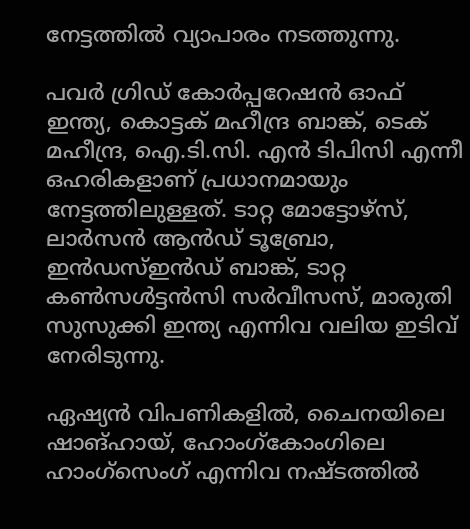നേട്ടത്തില്‍ വ്യാപാരം നടത്തുന്നു.

പവർ ഗ്രിഡ് കോർപ്പറേഷൻ ഓഫ് ഇന്ത്യ, കൊട്ടക് മഹീന്ദ്ര ബാങ്ക്, ടെക് മഹീന്ദ്ര, ഐ.ടി.സി. എൻ ടിപിസി എന്നീ ഒഹരികളാണ് പ്രധാനമായും നേട്ടത്തിലുള്ളത്. ടാറ്റ മോട്ടോഴ്സ്, ലാർസൻ ആൻഡ് ടൂബ്രോ, ഇൻഡസ്ഇൻഡ് ബാങ്ക്, ടാറ്റ കൺസൾട്ടൻസി സർവീസസ്, മാരുതി സുസുക്കി ഇന്ത്യ എന്നിവ വലിയ ഇടിവ് നേരിടുന്നു.

ഏഷ്യൻ വിപണികളിൽ, ചൈനയിലെ ഷാങ്ഹായ്, ഹോംഗ്കോംഗിലെ ഹാംഗ്സെംഗ് എന്നിവ നഷ്ടത്തില്‍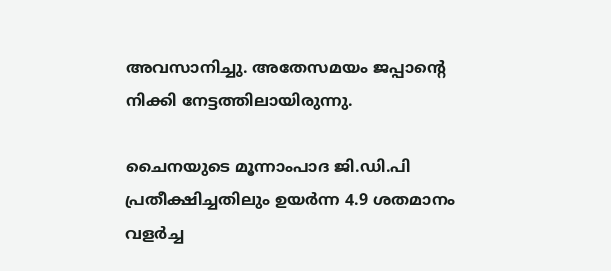അവസാനിച്ചു. അതേസമയം ജപ്പാന്‍റെ നിക്കി നേട്ടത്തിലായിരുന്നു.

ചൈനയുടെ മൂന്നാംപാദ ജി.ഡി.പി പ്രതീക്ഷിച്ചതിലും ഉയര്‍ന്ന 4.9 ശതമാനം വളര്‍ച്ച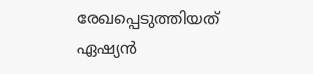രേഖപ്പെടുത്തിയത് ഏഷ്യന്‍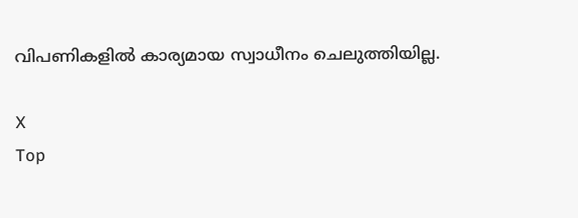വിപണികളില്‍ കാര്യമായ സ്വാധീനം ചെലുത്തിയില്ല.

X
Top